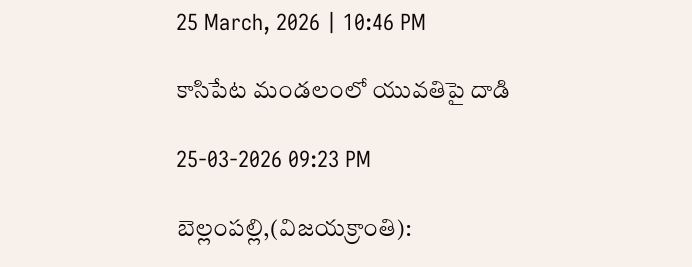25 March, 2026 | 10:46 PM

కాసిపేట మండలంలో యువతిపై దాడి

25-03-2026 09:23 PM

బెల్లంపల్లి,(విజయక్రాంతి):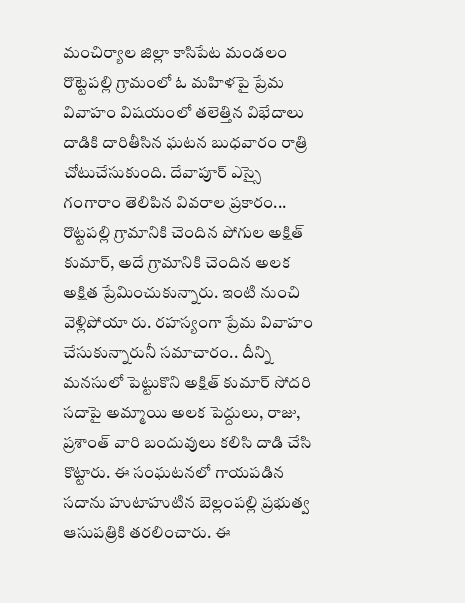మంచిర్యాల జిల్లా కాసిపేట మండలం రొట్టెపల్లి గ్రామంలో ఓ మహిళపై ప్రేమ వివాహం విషయంలో తలెత్తిన విభేదాలు దాడికి దారితీసిన ఘటన బుధవారం రాత్రి చోటుచేసుకుంది. దేవాపూర్ ఎస్సై గంగారాం తెలిపిన వివరాల ప్రకారం... రొట్టపల్లి గ్రామానికి చెందిన పోగుల అక్షిత్ కుమార్, అదే గ్రామానికి చెందిన అలక అక్షిత ప్రేమించుకున్నారు. ఇంటి నుంచి వెళ్లిపోయా రు. రహస్యంగా ప్రేమ వివాహం చేసుకున్నారునీ సమాచారం.. దీన్ని మనసులో పెట్టుకొని అక్షిత్ కుమార్ సోదరి సదాపై అమ్మాయి అలక పెద్దులు, రాజు, ప్రశాంత్ వారి బందువులు కలిసి దాడి చేసి కొట్టారు. ఈ సంఘటనలో గాయపడిన సదాను హుటాహుటిన బెల్లంపల్లి ప్రభుత్వ ఆసుపత్రికి తరలించారు. ఈ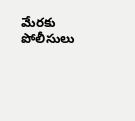మేరకు పోలీసులు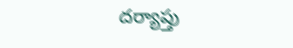దర్యాప్తు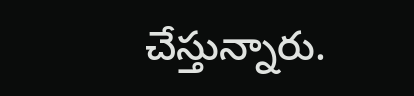చేస్తున్నారు.